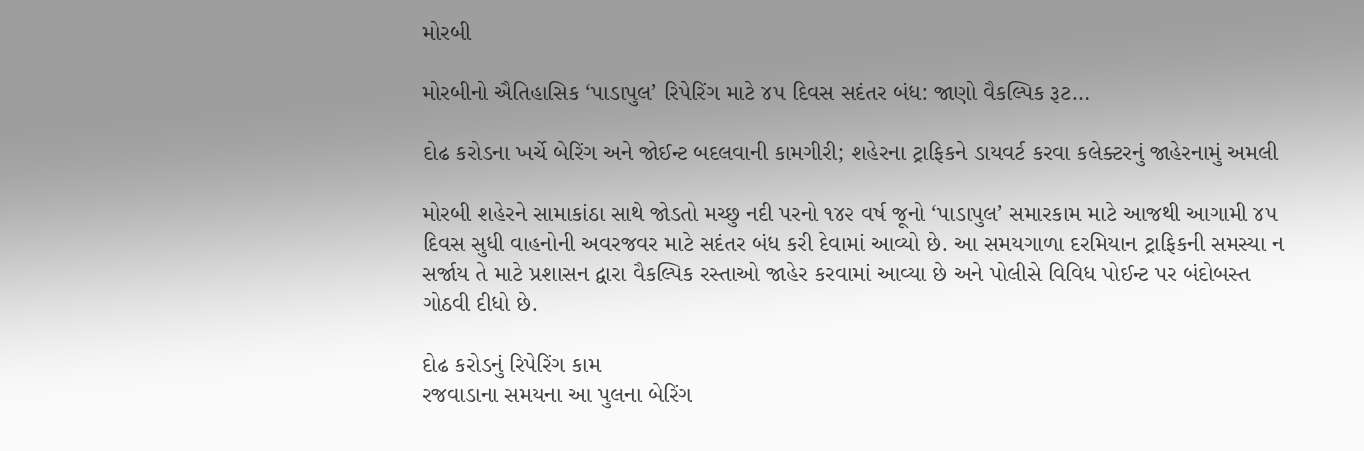મોરબી

મોરબીનો ઐતિહાસિક ‘પાડાપુલ’ રિપેરિંગ માટે ૪૫ દિવસ સદંતર બંધ: જાણો વૈકલ્પિક રૂટ…

દોઢ કરોડના ખર્ચે બેરિંગ અને જોઈન્ટ બદલવાની કામગીરી; શહેરના ટ્રાફિકને ડાયવર્ટ કરવા કલેક્ટરનું જાહેરનામું અમલી

મોરબી શહેરને સામાકાંઠા સાથે જોડતો મચ્છુ નદી પરનો ૧૪૨ વર્ષ જૂનો ‘પાડાપુલ’ સમારકામ માટે આજથી આગામી ૪૫ દિવસ સુધી વાહનોની અવરજવર માટે સદંતર બંધ કરી દેવામાં આવ્યો છે. આ સમયગાળા દરમિયાન ટ્રાફિકની સમસ્યા ન સર્જાય તે માટે પ્રશાસન દ્વારા વૈકલ્પિક રસ્તાઓ જાહેર કરવામાં આવ્યા છે અને પોલીસે વિવિધ પોઈન્ટ પર બંદોબસ્ત ગોઠવી દીધો છે.

દોઢ કરોડનું રિપેરિંગ કામ
રજવાડાના સમયના આ પુલના બેરિંગ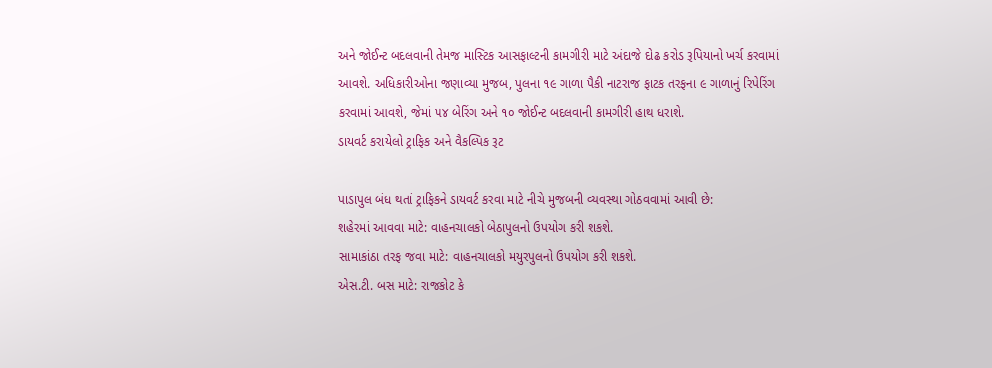અને જોઈન્ટ બદલવાની તેમજ માસ્ટિક આસફાલ્ટની કામગીરી માટે અંદાજે દોઢ કરોડ રૂપિયાનો ખર્ચ કરવામાં આવશે. અધિકારીઓના જણાવ્યા મુજબ, પુલના ૧૯ ગાળા પૈકી નાટરાજ ફાટક તરફના ૯ ગાળાનું રિપેરિંગ કરવામાં આવશે, જેમાં ૫૪ બેરિંગ અને ૧૦ જોઈન્ટ બદલવાની કામગીરી હાથ ધરાશે.
ડાયવર્ટ કરાયેલો ટ્રાફિક અને વૈકલ્પિક રૂટ

પાડાપુલ બંધ થતાં ટ્રાફિકને ડાયવર્ટ કરવા માટે નીચે મુજબની વ્યવસ્થા ગોઠવવામાં આવી છે:
શહેરમાં આવવા માટે: વાહનચાલકો બેઠાપુલનો ઉપયોગ કરી શકશે.
સામાકાંઠા તરફ જવા માટે: વાહનચાલકો મયુરપુલનો ઉપયોગ કરી શકશે.
એસ.ટી. બસ માટે: રાજકોટ કે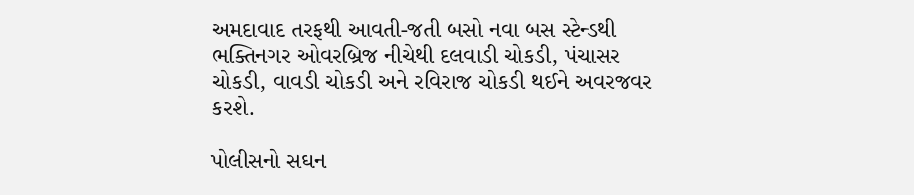અમદાવાદ તરફથી આવતી-જતી બસો નવા બસ સ્ટેન્ડથી ભક્તિનગર ઓવરબ્રિજ નીચેથી દલવાડી ચોકડી, પંચાસર ચોકડી, વાવડી ચોકડી અને રવિરાજ ચોકડી થઈને અવરજવર કરશે.

પોલીસનો સઘન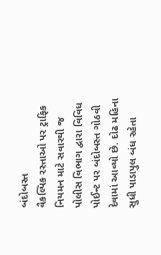બંદોબસ્ત
વૈકલ્પિક રસ્તાઓ પર ટ્રાફિક નિયમન માટે સવારથી જ પોલીસ વિભાગ દ્વારા વિવિધ પોઈન્ટ પર બંદોબસ્ત ગોઠવી દેવામાં આવ્યો છે. દોઢ મહિના સુધી પાડાપુલ બંધ રહેતા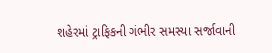શહેરમાં ટ્રાફિકની ગંભીર સમસ્યા સર્જાવાની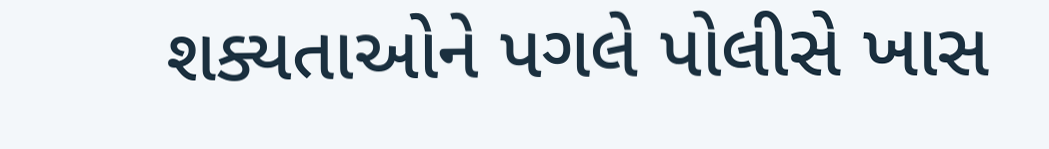શક્યતાઓને પગલે પોલીસે ખાસ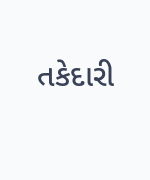તકેદારી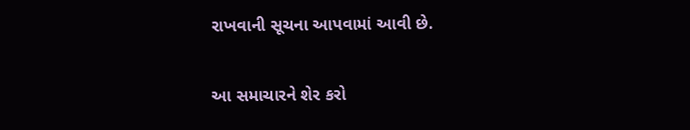રાખવાની સૂચના આપવામાં આવી છે.

આ સમાચારને શેર કરો